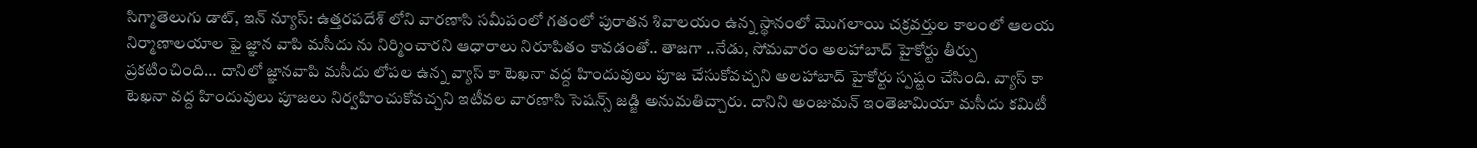సిగ్మాతెలుగు డాట్, ఇన్ న్యూస్: ఉత్తరపదేశ్ లోని వారణాసి సమీపంలో గతంలో పురాతన శివాలయం ఉన్న స్థానంలో మొగలాయి చక్రవర్తుల కాలంలో ఆలయ నిర్మాణాలయాల ఫై జ్ఞాన వాపి మసీదు ను నిర్మించారని ఆధారాలు నిరూపితం కావడంతో.. తాజగా ..నేడు, సోమవారం అలహాబాద్ హైకోర్టు తీర్పు ప్రకటించింది… దానిలో జ్ఞానవాపి మసీదు లోపల ఉన్న వ్యాస్ కా టెఖనా వద్ద హిందువులు పూజ చేసుకోవచ్చని అలహాబాద్ హైకోర్టు స్పష్టం చేసింది. వ్యాస్ కా టెఖనా వద్ద హిందువులు పూజలు నిర్వహించుకోవచ్చని ఇటీవల వారణాసి సెషన్స్ జడ్జి అనుమతిచ్చారు. దానిని అంజుమన్ ఇంతెజామియా మసీదు కమిటీ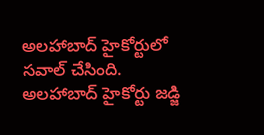అలహాబాద్ హైకోర్టులో సవాల్ చేసింది. అలహాబాద్ హైకోర్టు జడ్జి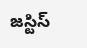జస్టిస్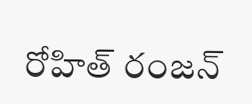రోహిత్ రంజన్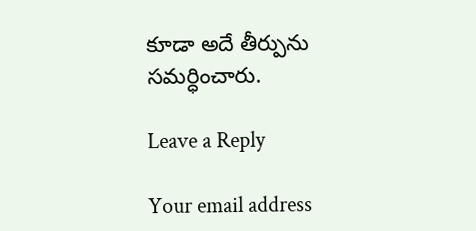కూడా అదే తీర్పును సమర్ధించారు.

Leave a Reply

Your email address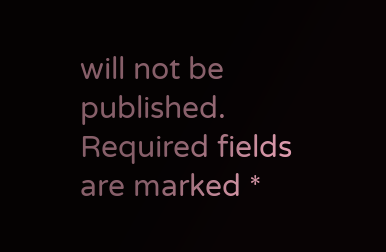will not be published. Required fields are marked *